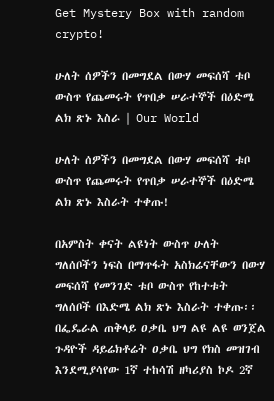Get Mystery Box with random crypto!

ሁለት ሰዎችን በመግደል በውሃ መፍሰሻ ቱቦ ውስጥ የጨመሩት የጥበቃ ሠራተኞች በዕድሜ ልክ ጽኑ እስራ | Our World

ሁለት ሰዎችን በመግደል በውሃ መፍሰሻ ቱቦ ውስጥ የጨመሩት የጥበቃ ሠራተኞች በዕድሜ ልክ ጽኑ እስራት ተቀጡ!

በአምስት ቀናት ልዩነት ውስጥ ሁለት ግለሰቦችን ነፍስ በማጥፋት አስክሬናቸውን በውሃ መፍሰሻ የመንገድ ቱቦ ውስጥ የከተቱት ግለሰቦች በእድሜ ልክ ጽኑ እስራት ተቀጡ፡፡በፌዴራል ጠቅላይ ዐቃቤ ህግ ልዩ ልዩ ወንጀል ጉዳዮች ዳይሬክቶሬት ዐቃቤ ህግ የክስ መዝገብ እንደሚያሳየው 1ኛ ተከሳሽ ዘካሪያስ ኮዶ 2ኛ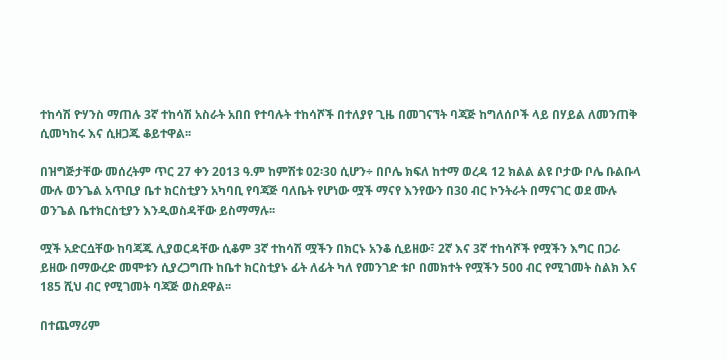ተከሳሽ ዮሃንስ ማጠሉ 3ኛ ተከሳሽ አስራት አበበ የተባሉት ተከሳሾች በተለያየ ጊዜ በመገናኘት ባጃጅ ከግለሰቦች ላይ በሃይል ለመንጠቅ ሲመካከሩ እና ሲዘጋጁ ቆይተዋል፡፡

በዝግጅታቸው መሰረትም ጥር 27 ቀን 2013 ዓ.ም ከምሽቱ 02፡30 ሲሆን÷ በቦሌ ክፍለ ከተማ ወረዳ 12 ክልል ልዩ ቦታው ቦሌ ቡልቡላ ሙሉ ወንጌል አጥቢያ ቤተ ክርስቲያን አካባቢ የባጃጅ ባለቤት የሆነው ሟች ማናየ እንየውን በ30 ብር ኮንትራት በማናገር ወደ ሙሉ ወንጌል ቤተክርስቲያን እንዲወስዳቸው ይስማማሉ፡፡

ሟች አድርሷቸው ከባጃጁ ሊያወርዳቸው ሲቆም 3ኛ ተከሳሽ ሟችን በክርኑ አንቆ ሲይዘው፣ 2ኛ እና 3ኛ ተከሳሾች የሟችን እግር በጋራ ይዘው በማውረድ መሞቱን ሲያረጋግጡ ከቤተ ክርስቲያኑ ፊት ለፊት ካለ የመንገድ ቱቦ በመክተት የሟችን 500 ብር የሚገመት ስልክ እና 185 ሺህ ብር የሚገመት ባጃጅ ወስደዋል፡፡

በተጨማሪም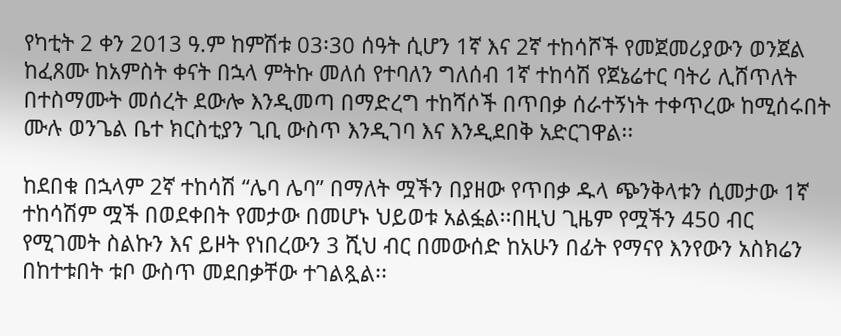የካቲት 2 ቀን 2013 ዓ.ም ከምሽቱ 03፡30 ሰዓት ሲሆን 1ኛ እና 2ኛ ተከሳሾች የመጀመሪያውን ወንጀል ከፈጸሙ ከአምስት ቀናት በኋላ ምትኩ መለሰ የተባለን ግለሰብ 1ኛ ተከሳሽ የጀኔሬተር ባትሪ ሊሸጥለት በተስማሙት መሰረት ደውሎ እንዲመጣ በማድረግ ተከሻሶች በጥበቃ ሰራተኝነት ተቀጥረው ከሚሰሩበት ሙሉ ወንጌል ቤተ ክርስቲያን ጊቢ ውስጥ እንዲገባ እና እንዲደበቅ አድርገዋል፡፡

ከደበቁ በኋላም 2ኛ ተከሳሽ “ሌባ ሌባ” በማለት ሟችን በያዘው የጥበቃ ዱላ ጭንቅላቱን ሲመታው 1ኛ ተከሳሽም ሟች በወደቀበት የመታው በመሆኑ ህይወቱ አልፏል፡፡በዚህ ጊዜም የሟችን 450 ብር የሚገመት ስልኩን እና ይዞት የነበረውን 3 ሺህ ብር በመውሰድ ከአሁን በፊት የማናየ እንየውን አስክሬን በከተቱበት ቱቦ ውስጥ መደበቃቸው ተገልጿል፡፡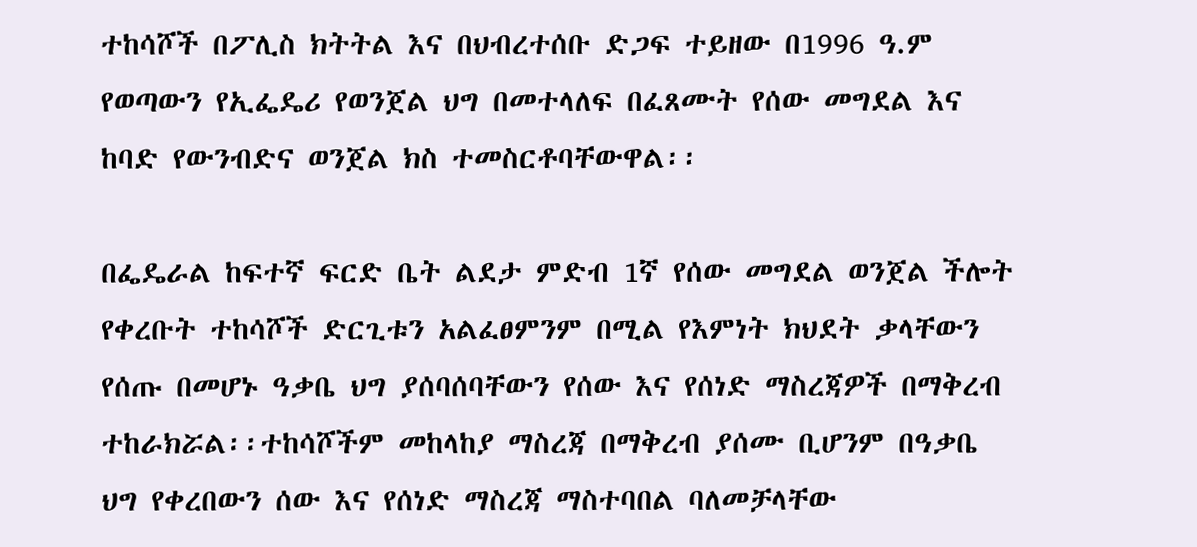ተከሳሾች በፖሊስ ክትትል እና በህብረተሰቡ ድጋፍ ተይዘው በ1996 ዓ.ም የወጣውን የኢፌዴሪ የወንጀል ህግ በመተላለፍ በፈጸሙት የሰው መግደል እና ከባድ የውንብድና ወንጀል ክስ ተመስርቶባቸውዋል፡፡

በፌዴራል ከፍተኛ ፍርድ ቤት ልደታ ምድብ 1ኛ የሰው መግደል ወንጀል ችሎት የቀረቡት ተከሳሾች ድርጊቱን አልፈፀምንም በሚል የእምነት ክህደት ቃላቸውን የሰጡ በመሆኑ ዓቃቤ ህግ ያሰባሰባቸውን የሰው እና የሰነድ ማስረጃዎች በማቅረብ ተከራክሯል፡፡ተከሳሾችም መከላከያ ማስረጃ በማቅረብ ያሰሙ ቢሆንም በዓቃቤ ህግ የቀረበውን ሰው እና የሰነድ ማስረጃ ማስተባበል ባለመቻላቸው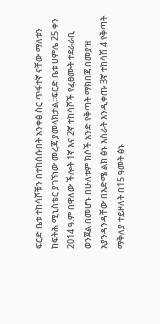ፍርድ ቤቱ ተከሳሾቹን በተከሰሱበት አንቀፅ ስር ጥፋተኛ ናቸው ማለቱን ከፍትሕ ሚኒስቴር ያገኘነው መረጃ ያመላክታል፡፡ፍርድ ቤቱ ሀምሌ 25 ቀን 2014 ዓ.ም በዋለው ችሎት 1ኛ እና 2ኛ ተከሳሾች የፈፀሙት ተደራራቢ ወንጀል በመሆኑ በሁለቱም ክሶች አንድ የቅጣት ማክበጃ በመያዝ እያንዳንዳቸው በእድሜ ልክ ፅኑ እስራት እንዲቀጡ 3ኛ ተከሳሽ 4 የቅጣት ማቅለያ ተይዞለት በ15 ዓመት ፅኑ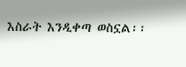እስራት እንዲቀጣ ወስኗል፡፡